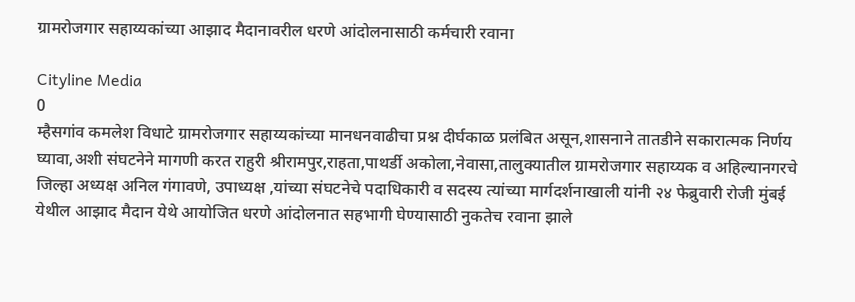ग्रामरोजगार सहाय्यकांच्या आझाद मैदानावरील धरणे आंदोलनासाठी कर्मचारी रवाना

Cityline Media
0
म्हैसगांव कमलेश विधाटे ग्रामरोजगार सहाय्यकांच्या मानधनवाढीचा प्रश्न दीर्घकाळ प्रलंबित असून,शासनाने तातडीने सकारात्मक निर्णय घ्यावा,अशी संघटनेने मागणी करत राहुरी श्रीरामपुर,राहता,पाथर्डी अकोला,नेवासा,तालुक्यातील ग्रामरोजगार सहाय्यक व अहिल्यानगरचे जिल्हा अध्यक्ष अनिल गंगावणे, उपाध्यक्ष ,यांच्या संघटनेचे पदाधिकारी व सदस्य त्यांच्या मार्गदर्शनाखाली यांनी २४ फेब्रुवारी रोजी मुंबई येथील आझाद मैदान येथे आयोजित धरणे आंदोलनात सहभागी घेण्यासाठी नुकतेच रवाना झाले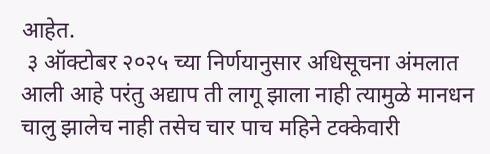आहेत.
 ३ ऑक्टोबर २०२५ च्या निर्णयानुसार अधिसूचना अंमलात आली आहे परंतु अद्याप ती लागू झाला नाही त्यामुळे मानधन चालु झालेच नाही तसेच चार पाच महिने टक्केवारी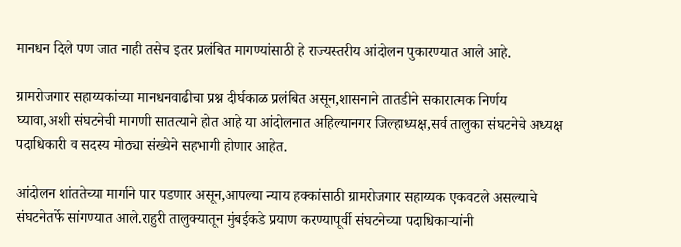मानधन दिले पण जात नाही तसेच इतर प्रलंबित मागण्यांसाठी हे राज्यस्तरीय आंदोलन पुकारण्यात आले आहे.

ग्रामरोजगार सहाय्यकांच्या मानधनवाढीचा प्रश्न दीर्घकाळ प्रलंबित असून,शासनाने तातडीने सकारात्मक निर्णय घ्यावा,अशी संघटनेची मागणी सातत्याने होत आहे या आंदोलनात अहिल्यानगर जिल्हाध्यक्ष,सर्व तालुका संघटनेचे अध्यक्ष पदाधिकारी व सदस्य मोठ्या संख्येने सहभागी होणार आहेत.

आंदोलन शांततेच्या मार्गाने पार पडणार असून,आपल्या न्याय हक्कांसाठी ग्रामरोजगार सहाय्यक एकवटले असल्याचे संघटनेतर्फे सांगण्यात आले.राहुरी तालुक्यातून मुंबईकडे प्रयाण करण्यापूर्वी संघटनेच्या पदाधिकाऱ्यांनी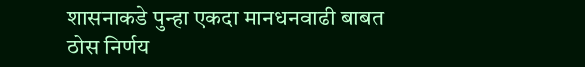शासनाकडे पुन्हा एकदा मानधनवाढी बाबत ठोस निर्णय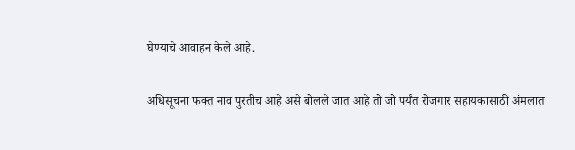घेण्याचे आवाहन केले आहे.

अधिसूचना फक्त नाव पुरतीच आहे असे बोलले जात आहे तो जो पर्यंत रोजगार सहायकासाठी अंमलात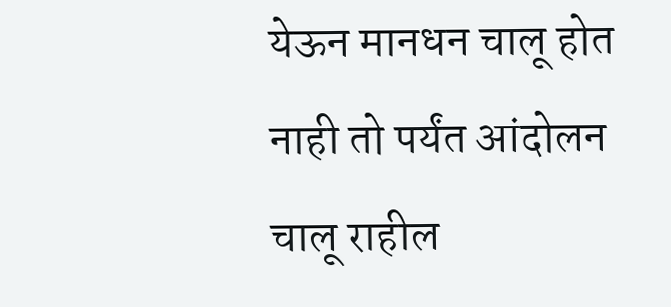येऊन मानधन चालू होत नाही तो पर्यंत आंदोलन चालू राहील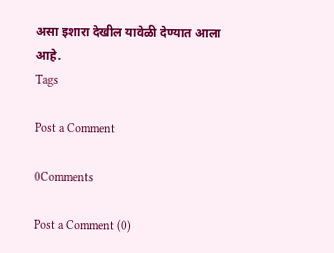असा इशारा देखील यावेळी देण्यात आला आहे.
Tags

Post a Comment

0Comments

Post a Comment (0)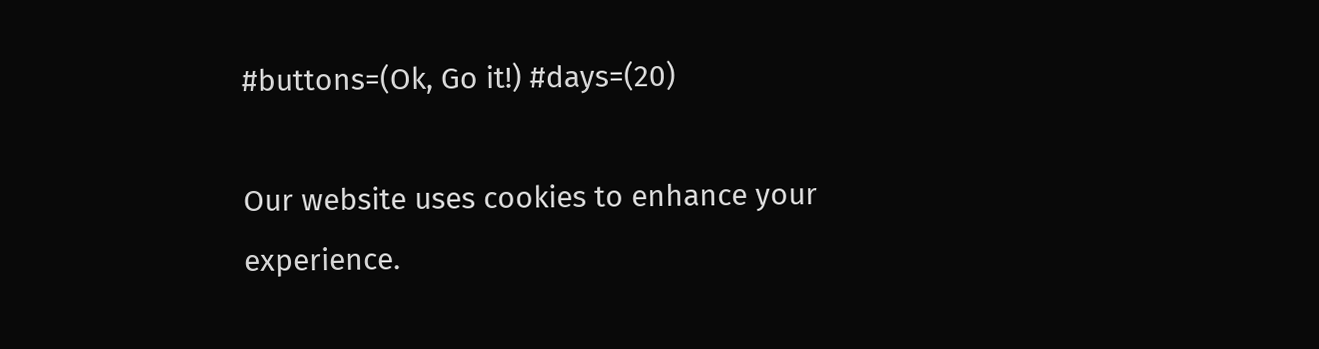#buttons=(Ok, Go it!) #days=(20)

Our website uses cookies to enhance your experience.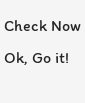Check Now
Ok, Go it!